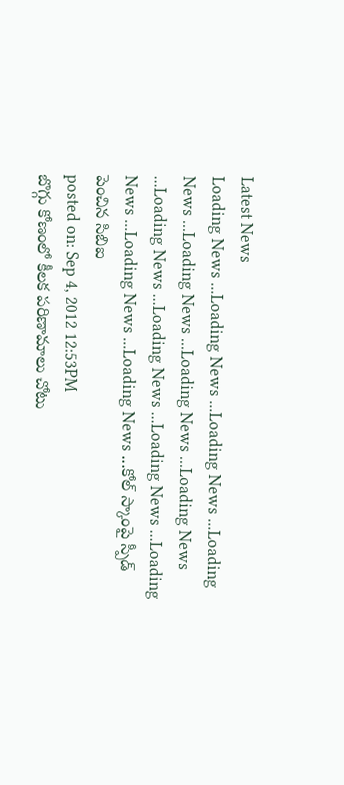Latest News
Loading News ...Loading News ...Loading News ...Loading News ...Loading News ...Loading News ...Loading News ...Loading News ...Loading News ...Loading News ...Loading News ...Loading News ...Loading News ...కోల్ స్కాంపై స్పీడ్ పెంచిన సిబిఐ
posted on: Sep 4, 2012 12:53PM
బొగ్గు కోణంలో కీలక పరిణామాలు చోటు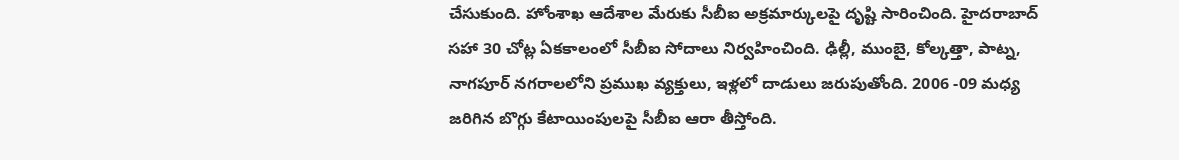చేసుకుంది. హోంశాఖ ఆదేశాల మేరుకు సీబీఐ అక్రమార్కులపై దృష్టి సారించింది. హైదరాబాద్ సహా 30 చోట్ల ఏకకాలంలో సీబీఐ సోదాలు నిర్వహించింది. ఢిల్లీ, ముంబై, కోల్కత్తా, పాట్న, నాగపూర్ నగరాలలోని ప్రముఖ వ్యక్తులు, ఇళ్లలో దాడులు జరుపుతోంది. 2006 -09 మధ్య జరిగిన బొగ్గు కేటాయింపులపై సీబీఐ ఆరా తీస్తోంది.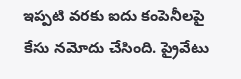ఇప్పటి వరకు ఐదు కంపెనీలపై కేసు నమోదు చేసింది. ప్రైవేటు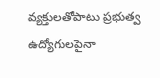వ్యక్తులతోపాటు ప్రభుత్వ ఉద్యోగులపైనా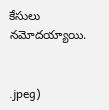కేసులు నమోదయ్యాయి.


.jpeg)